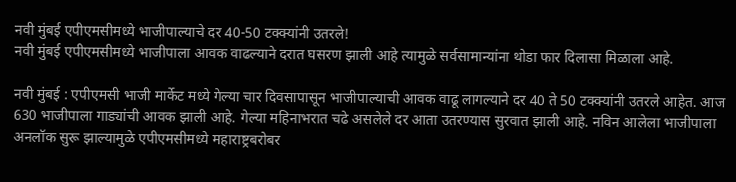नवी मुंबई एपीएमसीमध्ये भाजीपाल्याचे दर 40-50 टक्क्यांनी उतरले!
नवी मुंबई एपीएमसीमध्ये भाजीपाला आवक वाढल्याने दरात घसरण झाली आहे त्यामुळे सर्वसामान्यांना थोडा फार दिलासा मिळाला आहे.

नवी मुंबई : एपीएमसी भाजी मार्केट मध्ये गेल्या चार दिवसापासून भाजीपाल्याची आवक वाढू लागल्याने दर 40 ते 50 टक्क्यांनी उतरले आहेत. आज 630 भाजीपाला गाड्यांची आवक झाली आहे. गेल्या महिनाभरात चढे असलेले दर आता उतरण्यास सुरवात झाली आहे. नविन आलेला भाजीपाला अनलॉक सुरू झाल्यामुळे एपीएमसीमध्ये महाराष्ट्रबरोबर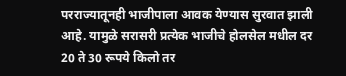परराज्यातूनही भाजीपाला आवक येण्यास सुरवात झाली आहे. यामुळे सरासरी प्रत्येक भाजीचे होलसेल मधील दर 20 ते 30 रूपये किलो तर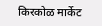किरकोळ मार्केट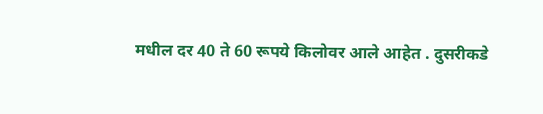मधील दर 40 ते 60 रूपये किलोवर आले आहेत . दुसरीकडे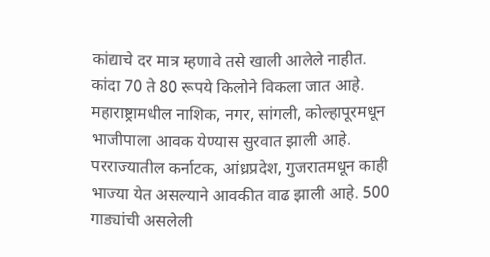कांद्याचे दर मात्र म्हणावे तसे खाली आलेले नाहीत. कांदा 70 ते 80 रूपये किलोने विकला जात आहे. महाराष्ट्रामधील नाशिक, नगर, सांगली, कोल्हापूरमधून भाजीपाला आवक येण्यास सुरवात झाली आहे. परराज्यातील कर्नाटक, आंध्रप्रदेश, गुजरातमधून काही भाज्या येत असल्याने आवकीत वाढ झाली आहे. 500 गाड्यांची असलेली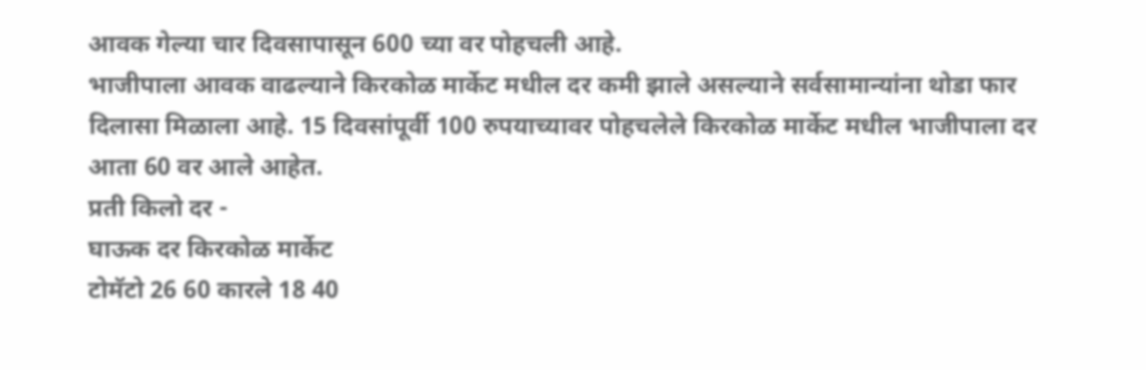आवक गेल्या चार दिवसापासून 600 च्या वर पोहचली आहे.
भाजीपाला आवक वाढल्याने किरकोळ मार्केट मधील दर कमी झाले असल्याने सर्वसामान्यांना थोडा फार दिलासा मिळाला आहे. 15 दिवसांपूर्वी 100 रुपयाच्यावर पोहचलेले किरकोळ मार्केट मधील भाजीपाला दर आता 60 वर आले आहेत.
प्रती किलो दर -
घाऊक दर किरकोळ मार्केट
टोमॅटो 26 60 कारले 18 40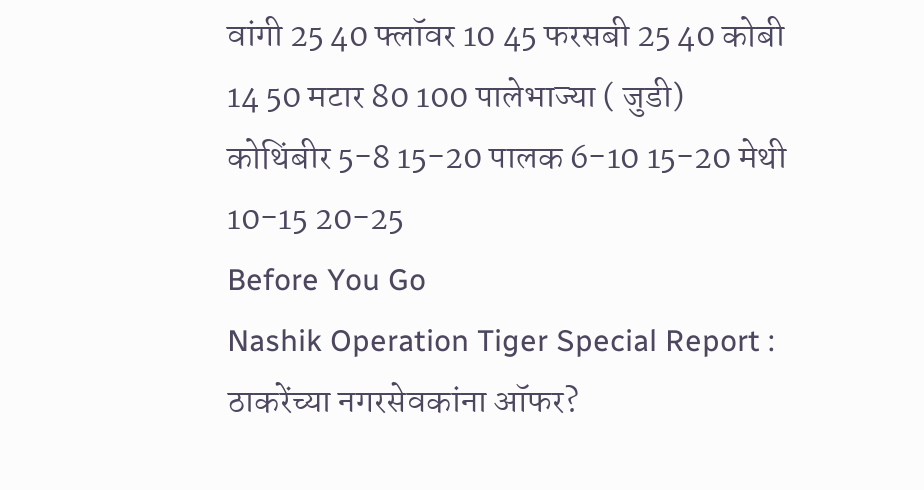वांगी 25 40 फ्लॉवर 10 45 फरसबी 25 40 कोबी 14 50 मटार 80 100 पालेभाज्या ( जुडी)
कोथिंबीर 5-8 15-20 पालक 6-10 15-20 मेथी 10-15 20-25
Before You Go
Nashik Operation Tiger Special Report : ठाकरेंच्या नगरसेवकांना ऑफर?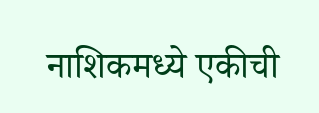नाशिकमध्ये एकीची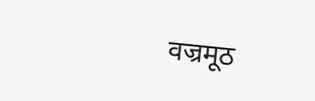वज्रमूठ